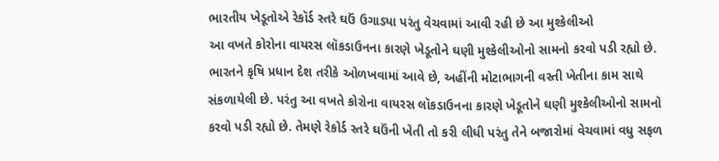ભારતીય ખેડૂતોએ રેકૉર્ડ સ્તરે ઘઉં ઉગાડ્યા પરંતુ વેચવામાં આવી રહી છે આ મુશ્કેલીઓ
આ વખતે કોરોના વાયરસ લૉકડાઉનના કારણે ખેડૂતોને ઘણી મુશ્કેલીઓનો સામનો કરવો પડી રહ્યો છે.
ભારતને કૃષિ પ્રધાન દેશ તરીકે ઓળખવામાં આવે છે, અહીંની મોટાભાગની વસ્તી ખેતીના કામ સાથે સંકળાયેલી છે. પરંતુ આ વખતે કોરોના વાયરસ લૉકડાઉનના કારણે ખેડૂતોને ઘણી મુશ્કેલીઓનો સામનો કરવો પડી રહ્યો છે. તેમણે રેકોર્ડ સ્તરે ઘઉંની ખેતી તો કરી લીધી પરંતુ તેને બજારોમાં વેચવામાં વધુ સફળ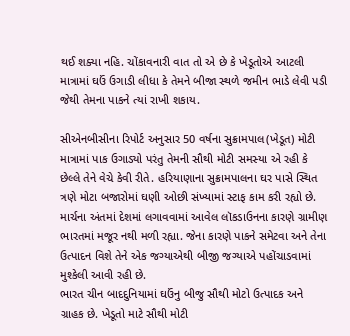થઈ શક્યા નહિ. ચોંકાવનારી વાત તો એ છે કે ખેડૂતોએ આટલી માત્રામાં ઘઉં ઉગાડી લીધા કે તેમને બીજા સ્થળે જમીન ભાડે લેવી પડી જેથી તેમના પાકને ત્યાં રાખી શકાય.

સીએનબીસીના રિપોર્ટ અનુસાર 50 વર્ષના સુક્રામપાલ(ખેડૂત) મોટી માત્રામાં પાક ઉગાડ્યો પરંતુ તેમની સૌથી મોટી સમસ્યા એ રહી કે છેલ્લે તેને વેચે કેવી રીતે. હરિયાણાના સુક્રામપાલના ઘર પાસે સ્થિત ત્રણે મોટા બજારોમાં ઘણી ઓછી સંખ્યામાં સ્ટાફ કામ કરી રહ્યો છે. માર્ચના અંતમાં દેશમાં લગાવવામાં આવેલ લૉકડાઉનના કારણે ગ્રામીણ ભારતમાં મજૂર નથી મળી રહ્યા. જેના કારણે પાકને સમેટવા અને તેના ઉત્પાદન વિશે તેને એક જગ્યાએથી બીજી જગ્યાએ પહોંચાડવામાં મુશ્કેલી આવી રહી છે.
ભારત ચીન બાદદુનિયામાં ઘઉંનુ બીજુ સૌથી મોટો ઉત્પાદક અને ગ્રાહક છે. ખેડૂતો માટે સૌથી મોટી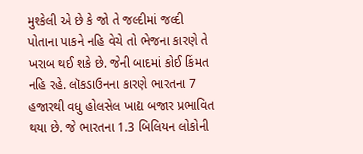મુશ્કેલી એ છે કે જો તે જલ્દીમાં જલ્દી પોતાના પાકને નહિ વેચે તો ભેજના કારણે તે ખરાબ થઈ શકે છે. જેની બાદમાં કોઈ કિંમત નહિ રહે. લૉકડાઉનના કારણે ભારતના 7 હજારથી વધુ હોલસેલ ખાદ્ય બજાર પ્રભાવિત થયા છે. જે ભારતના 1.3 બિલિયન લોકોની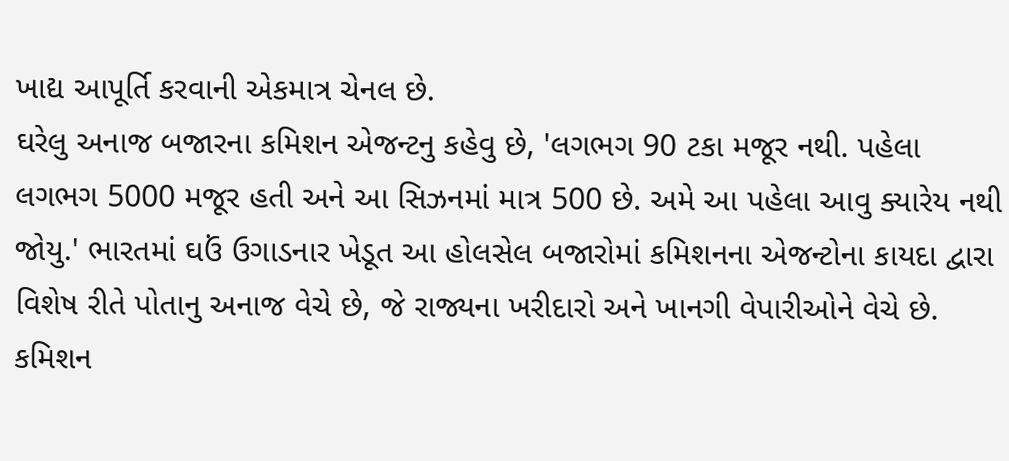ખાદ્ય આપૂર્તિ કરવાની એકમાત્ર ચેનલ છે.
ઘરેલુ અનાજ બજારના કમિશન એજન્ટનુ કહેવુ છે, 'લગભગ 90 ટકા મજૂર નથી. પહેલા લગભગ 5000 મજૂર હતી અને આ સિઝનમાં માત્ર 500 છે. અમે આ પહેલા આવુ ક્યારેય નથી જોયુ.' ભારતમાં ઘઉં ઉગાડનાર ખેડૂત આ હોલસેલ બજારોમાં કમિશનના એજન્ટોના કાયદા દ્વારા વિશેષ રીતે પોતાનુ અનાજ વેચે છે, જે રાજ્યના ખરીદારો અને ખાનગી વેપારીઓને વેચે છે. કમિશન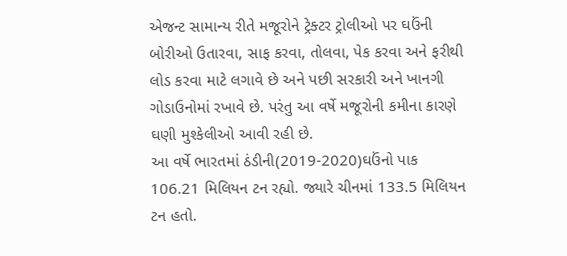એજન્ટ સામાન્ય રીતે મજૂરોને ટ્રેક્ટર ટ્રોલીઓ પર ઘઉંની બોરીઓ ઉતારવા, સાફ કરવા, તોલવા, પેક કરવા અને ફરીથી લોડ કરવા માટે લગાવે છે અને પછી સરકારી અને ખાનગી ગોડાઉનોમાં રખાવે છે. પરંતુ આ વર્ષે મજૂરોની કમીના કારણે ઘણી મુશ્કેલીઓ આવી રહી છે.
આ વર્ષે ભારતમાં ઠંડીની(2019-2020)ઘઉંનો પાક 106.21 મિલિયન ટન રહ્યો. જ્યારે ચીનમાં 133.5 મિલિયન ટન હતો.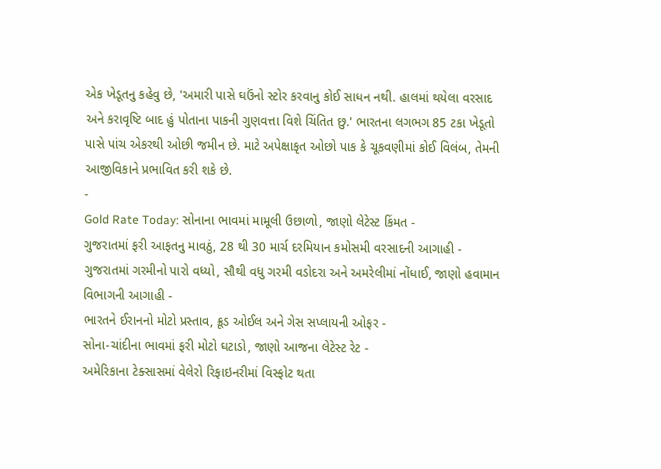એક ખેડૂતનુ કહેવુ છે, 'અમારી પાસે ઘઉંનો સ્ટોર કરવાનુ કોઈ સાધન નથી. હાલમાં થયેલા વરસાદ અને કરાવૃષ્ટિ બાદ હું પોતાના પાકની ગુણવત્તા વિશે ચિંતિત છુ.' ભારતના લગભગ 85 ટકા ખેડૂતો પાસે પાંચ એકરથી ઓછી જમીન છે. માટે અપેક્ષાકૃત ઓછો પાક કે ચૂકવણીમાં કોઈ વિલંબ, તેમની આજીવિકાને પ્રભાવિત કરી શકે છે.
-
Gold Rate Today: સોનાના ભાવમાં મામૂલી ઉછાળો, જાણો લેટેસ્ટ કિંમત -
ગુજરાતમાં ફરી આફતનુ માવઠું, 28 થી 30 માર્ચ દરમિયાન કમોસમી વરસાદની આગાહી -
ગુજરાતમાં ગરમીનો પારો વધ્યો, સૌથી વધુ ગરમી વડોદરા અને અમરેલીમાં નોંધાઈ, જાણો હવામાન વિભાગની આગાહી -
ભારતને ઈરાનનો મોટો પ્રસ્તાવ, ક્રૂડ ઓઈલ અને ગેસ સપ્લાયની ઓફર -
સોના-ચાંદીના ભાવમાં ફરી મોટો ઘટાડો, જાણો આજના લેટેસ્ટ રેટ -
અમેરિકાના ટેક્સાસમાં વેલેરો રિફાઇનરીમાં વિસ્ફોટ થતા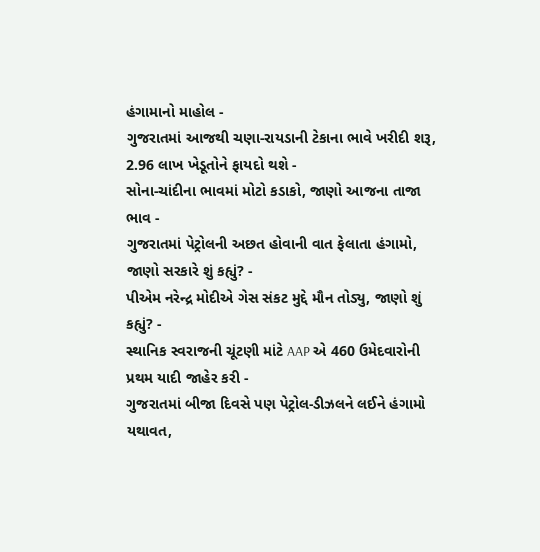હંગામાનો માહોલ -
ગુજરાતમાં આજથી ચણા-રાયડાની ટેકાના ભાવે ખરીદી શરૂ, 2.96 લાખ ખેડૂતોને ફાયદો થશે -
સોના-ચાંદીના ભાવમાં મોટો કડાકો, જાણો આજના તાજા ભાવ -
ગુજરાતમાં પેટ્રોલની અછત હોવાની વાત ફેલાતા હંગામો, જાણો સરકારે શું કહ્યું? -
પીએમ નરેન્દ્ર મોદીએ ગેસ સંકટ મુદ્દે મૌન તોડ્યુ, જાણો શું કહ્યું? -
સ્થાનિક સ્વરાજની ચૂંટણી માંટે AAP એ 460 ઉમેદવારોની પ્રથમ યાદી જાહેર કરી -
ગુજરાતમાં બીજા દિવસે પણ પેટ્રોલ-ડીઝલને લઈને હંગામો યથાવત,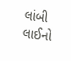લાંબી લાઈનો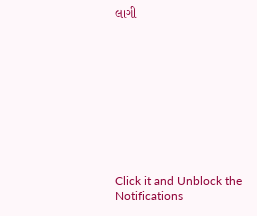લાગી










Click it and Unblock the Notifications